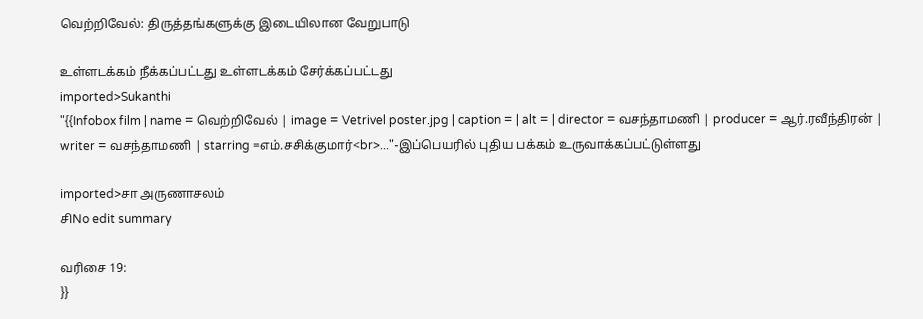வெற்றிவேல்: திருத்தங்களுக்கு இடையிலான வேறுபாடு

உள்ளடக்கம் நீக்கப்பட்டது உள்ளடக்கம் சேர்க்கப்பட்டது
imported>Sukanthi
"{{Infobox film | name = வெற்றிவேல் | image = Vetrivel poster.jpg | caption = | alt = | director = வசந்தாமணி | producer = ஆர்.ரவீந்திரன் | writer = வசந்தாமணி | starring =எம்.சசிக்குமார்<br>..."-இப்பெயரில் புதிய பக்கம் உருவாக்கப்பட்டுள்ளது

imported>சா அருணாசலம்
சிNo edit summary

வரிசை 19:
}}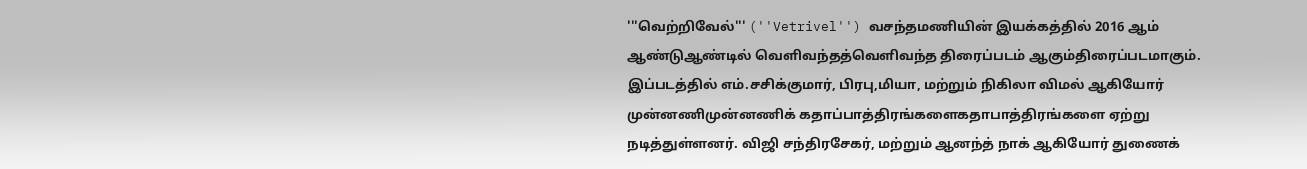'''வெற்றிவேல்''' (''Vetrivel'') வசந்தமணியின் இயக்கத்தில் 2016 ஆம் ஆண்டுஆண்டில் வெளிவந்தத்வெளிவந்த திரைப்படம் ஆகும்திரைப்படமாகும். இப்படத்தில் எம்.சசிக்குமார், பிரபு,மியா, மற்றும் நிகிலா விமல் ஆகியோர் முன்னணிமுன்னணிக் கதாப்பாத்திரங்களைகதாபாத்திரங்களை ஏற்று நடித்துள்ளனர். விஜி சந்திரசேகர், மற்றும் ஆனந்த் நாக் ஆகியோர் துணைக்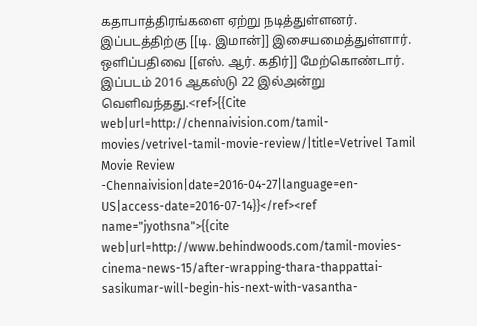கதாபாத்திரங்களை ஏற்று நடித்துள்ளனர். இப்படத்திற்கு [[டி. இமான்]] இசையமைத்துள்ளார். ஒளிப்பதிவை [[எஸ். ஆர். கதிர்]] மேற்கொண்டார். இப்படம் 2016 ஆகஸ்டு 22 இல்அன்று வெளிவந்தது.<ref>{{Cite web|url=http://chennaivision.com/tamil-movies/vetrivel-tamil-movie-review/|title=Vetrivel Tamil Movie Review -Chennaivision|date=2016-04-27|language=en-US|access-date=2016-07-14}}</ref><ref name="jyothsna">{{cite web|url=http://www.behindwoods.com/tamil-movies-cinema-news-15/after-wrapping-thara-thappattai-sasikumar-will-begin-his-next-with-vasantha-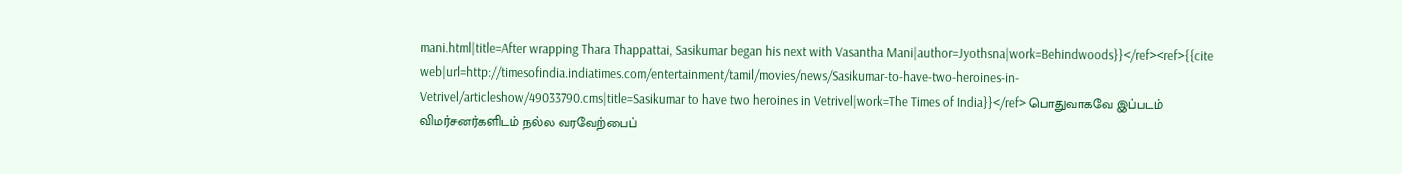mani.html|title=After wrapping Thara Thappattai, Sasikumar began his next with Vasantha Mani|author=Jyothsna|work=Behindwoods}}</ref><ref>{{cite web|url=http://timesofindia.indiatimes.com/entertainment/tamil/movies/news/Sasikumar-to-have-two-heroines-in-Vetrivel/articleshow/49033790.cms|title=Sasikumar to have two heroines in Vetrivel|work=The Times of India}}</ref> பொதுவாகவே இப்படம் விமர்சனர்களிடம் நல்ல வரவேற்பைப்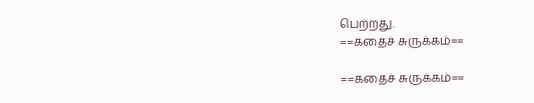பெற்றது.
==கதைச் சுருக்கம்==

==கதைச் சுருக்கம்==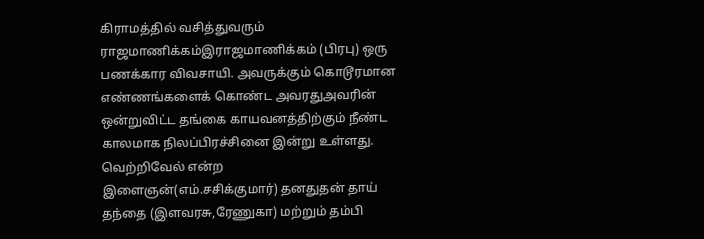கிராமத்தில் வசித்துவரும் ராஜமாணிக்கம்இராஜமாணிக்கம் (பிரபு) ஒரு பணக்கார விவசாயி. அவருக்கும் கொடூரமான எண்ணங்களைக் கொண்ட அவரதுஅவரின் ஒன்றுவிட்ட தங்கை காயவனத்திற்கும் நீண்ட காலமாக நிலப்பிரச்சினை இன்று உள்ளது. வெற்றிவேல் என்ற இளைஞன்(எம்.சசிக்குமார்) தனதுதன் தாய் தந்தை (இளவரசு,ரேணுகா) மற்றும் தம்பி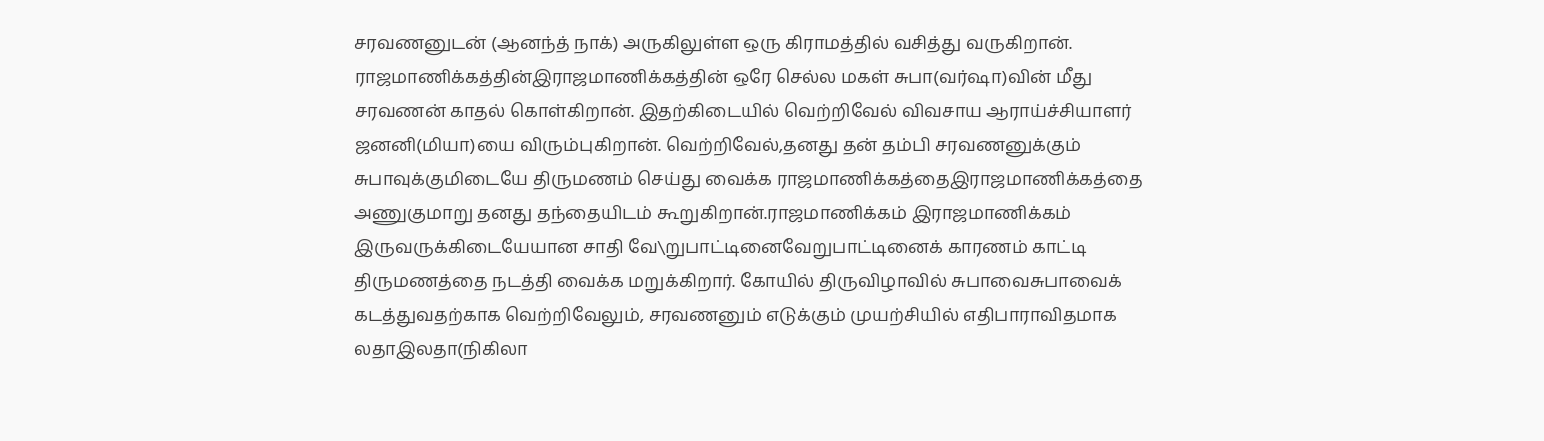சரவணனுடன் (ஆனந்த் நாக்) அருகிலுள்ள ஒரு கிராமத்தில் வசித்து வருகிறான். ராஜமாணிக்கத்தின்இராஜமாணிக்கத்தின் ஒரே செல்ல மகள் சுபா(வர்ஷா)வின் மீது சரவணன் காதல் கொள்கிறான். இதற்கிடையில் வெற்றிவேல் விவசாய ஆராய்ச்சியாளர் ஜனனி(மியா)யை விரும்புகிறான். வெற்றிவேல்,தனது தன் தம்பி சரவணனுக்கும் சுபாவுக்குமிடையே திருமணம் செய்து வைக்க ராஜமாணிக்கத்தைஇராஜமாணிக்கத்தை அணுகுமாறு தனது தந்தையிடம் கூறுகிறான்.ராஜமாணிக்கம் இராஜமாணிக்கம் இருவருக்கிடையேயான சாதி வே\றுபாட்டினைவேறுபாட்டினைக் காரணம் காட்டி திருமணத்தை நடத்தி வைக்க மறுக்கிறார். கோயில் திருவிழாவில் சுபாவைசுபாவைக் கடத்துவதற்காக வெற்றிவேலும், சரவணனும் எடுக்கும் முயற்சியில் எதிபாராவிதமாக லதாஇலதா(நிகிலா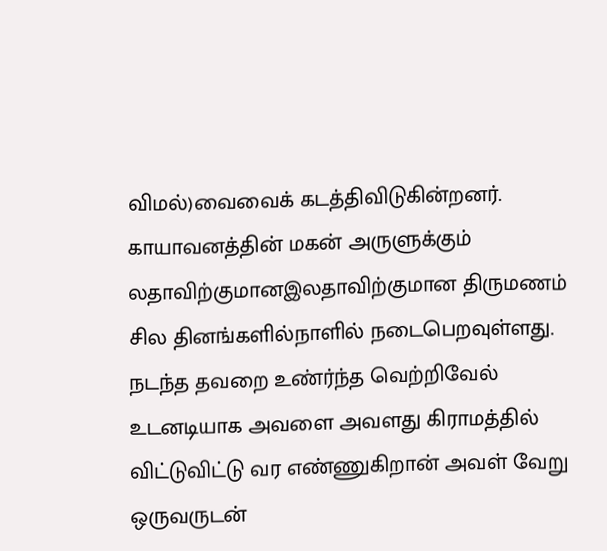விமல்)வைவைக் கடத்திவிடுகின்றனர். காயாவனத்தின் மகன் அருளுக்கும் லதாவிற்குமானஇலதாவிற்குமான திருமணம் சில தினங்களில்நாளில் நடைபெறவுள்ளது. நடந்த தவறை உண்ர்ந்த வெற்றிவேல் உடனடியாக அவளை அவளது கிராமத்தில் விட்டுவிட்டு வர எண்ணுகிறான் அவள் வேறு ஒருவருடன்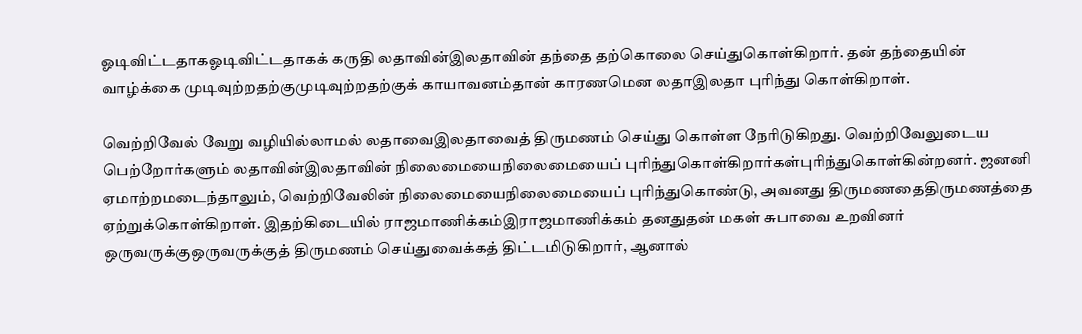ஓடிவிட்டதாகஓடிவிட்டதாகக் கருதி லதாவின்இலதாவின் தந்தை தற்கொலை செய்துகொள்கிறார். தன் தந்தையின் வாழ்க்கை முடிவுற்றதற்குமுடிவுற்றதற்குக் காயாவனம்தான் காரணமென லதாஇலதா புரிந்து கொள்கிறாள்.

வெற்றிவேல் வேறு வழியில்லாமல் லதாவைஇலதாவைத் திருமணம் செய்து கொள்ள நேரிடுகிறது. வெற்றிவேலுடைய பெற்றோர்களும் லதாவின்இலதாவின் நிலைமையைநிலைமையைப் புரிந்துகொள்கிறார்கள்புரிந்துகொள்கின்றனர். ஜனனி ஏமாற்றமடைந்தாலும், வெற்றிவேலின் நிலைமையைநிலைமையைப் புரிந்துகொண்டு, அவனது திருமணதைதிருமணத்தை ஏற்றுக்கொள்கிறாள். இதற்கிடையில் ராஜமாணிக்கம்இராஜமாணிக்கம் தனதுதன் மகள் சுபாவை உறவினர் ஒருவருக்குஒருவருக்குத் திருமணம் செய்துவைக்கத் திட்டமிடுகிறார், ஆனால்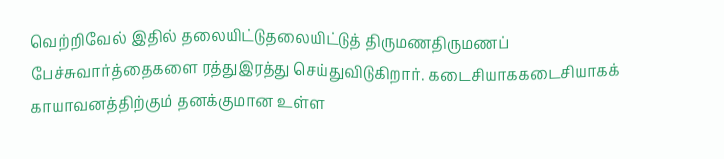வெற்றிவேல் இதில் தலையிட்டுதலையிட்டுத் திருமணதிருமணப் பேச்சுவார்த்தைகளை ரத்துஇரத்து செய்துவிடுகிறார். கடைசியாககடைசியாகக் காயாவனத்திற்கும் தனக்குமான உள்ள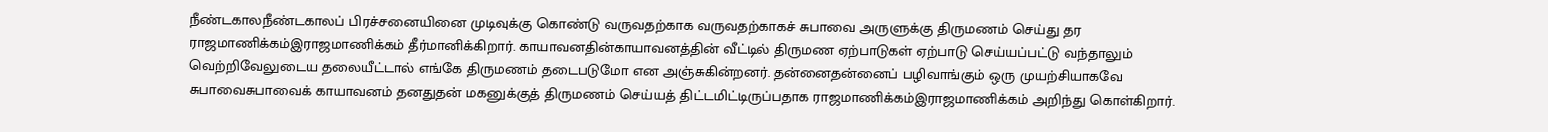நீண்டகாலநீண்டகாலப் பிரச்சனையினை முடிவுக்கு கொண்டு வருவதற்காக வருவதற்காகச் சுபாவை அருளுக்கு திருமணம் செய்து தர ராஜமாணிக்கம்இராஜமாணிக்கம் தீர்மானிக்கிறார். காயாவனதின்காயாவனத்தின் வீட்டில் திருமண ஏற்பாடுகள் ஏற்பாடு செய்யப்பட்டு வந்தாலும் வெற்றிவேலுடைய தலையீட்டால் எங்கே திருமணம் தடைபடுமோ என அஞ்சுகின்றனர். தன்னைதன்னைப் பழிவாங்கும் ஒரு முயற்சியாகவே சுபாவைசுபாவைக் காயாவனம் தனதுதன் மகனுக்குத் திருமணம் செய்யத் திட்டமிட்டிருப்பதாக ராஜமாணிக்கம்இராஜமாணிக்கம் அறிந்து கொள்கிறார்.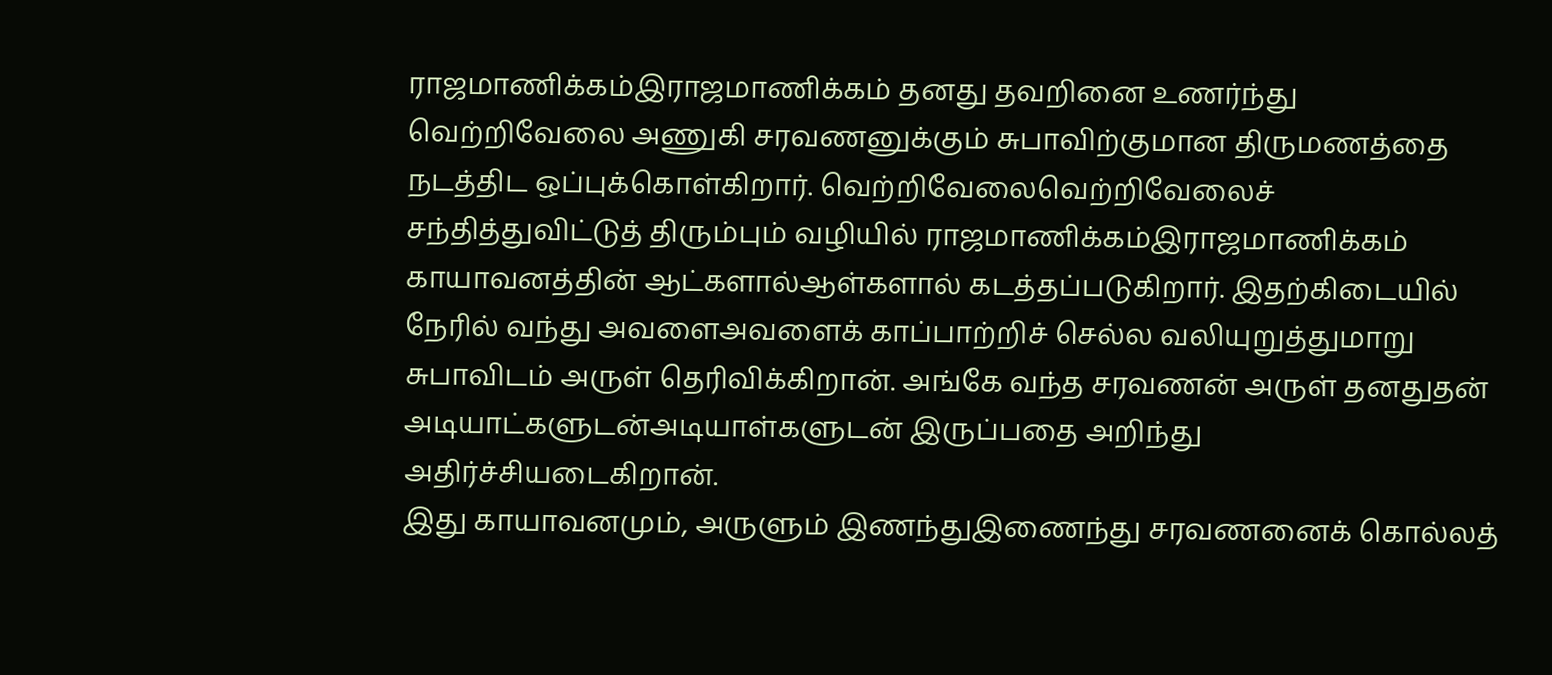ராஜமாணிக்கம்இராஜமாணிக்கம் தனது தவறினை உணர்ந்து வெற்றிவேலை அணுகி சரவணனுக்கும் சுபாவிற்குமான திருமணத்தை நடத்திட ஒப்புக்கொள்கிறார். வெற்றிவேலைவெற்றிவேலைச் சந்தித்துவிட்டுத் திரும்பும் வழியில் ராஜமாணிக்கம்இராஜமாணிக்கம் காயாவனத்தின் ஆட்களால்ஆள்களால் கடத்தப்படுகிறார். இதற்கிடையில் நேரில் வந்து அவளைஅவளைக் காப்பாற்றிச் செல்ல வலியுறுத்துமாறு சுபாவிடம் அருள் தெரிவிக்கிறான். அங்கே வந்த சரவணன் அருள் தனதுதன் அடியாட்களுடன்அடியாள்களுடன் இருப்பதை அறிந்து அதிர்ச்சியடைகிறான்.
இது காயாவனமும், அருளும் இணந்துஇணைந்து சரவணனைக் கொல்லத்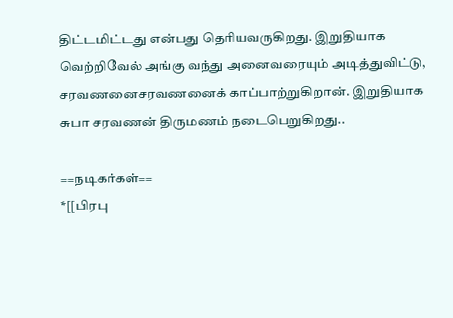திட்டமிட்டது என்பது தெரியவருகிறது. இறுதியாக வெற்றிவேல் அங்கு வந்து அனைவரையும் அடித்துவிட்டு, சரவணனைசரவணனைக் காப்பாற்றுகிறான். இறுதியாக சுபா சரவணன் திருமணம் நடைபெறுகிறது..

==நடிகர்கள்==
*[[பிரபு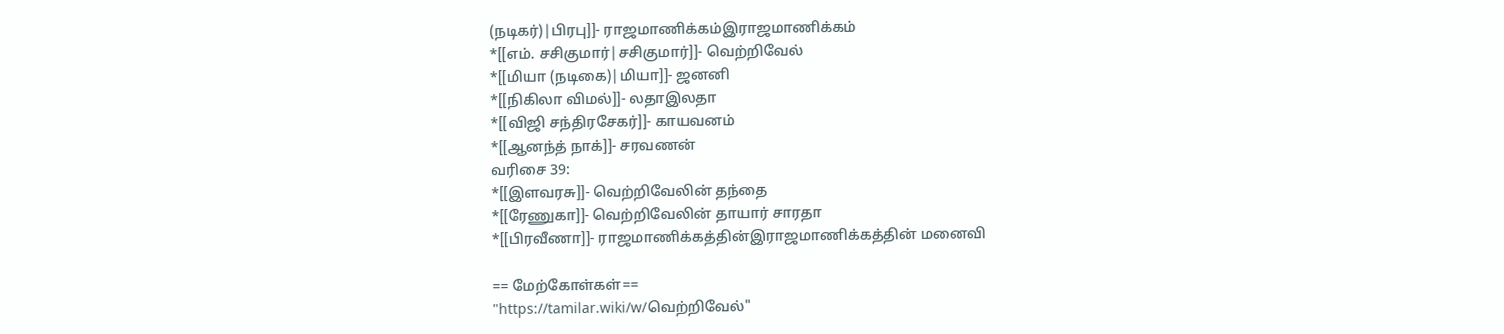(நடிகர்)|பிரபு]]- ராஜமாணிக்கம்இராஜமாணிக்கம்
*[[எம். சசிகுமார்|சசிகுமார்]]- வெற்றிவேல்
*[[மியா (நடிகை)|மியா]]- ஜனனி
*[[நிகிலா விமல்]]- லதாஇலதா
*[[விஜி சந்திரசேகர்]]- காயவனம்
*[[ஆனந்த் நாக்]]- சரவணன்
வரிசை 39:
*[[இளவரசு]]- வெற்றிவேலின் தந்தை
*[[ரேணுகா]]- வெற்றிவேலின் தாயார் சாரதா
*[[பிரவீணா]]- ராஜமாணிக்கத்தின்இராஜமாணிக்கத்தின் மனைவி

== மேற்கோள்கள்==
"https://tamilar.wiki/w/வெற்றிவேல்"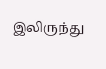இலிருந்து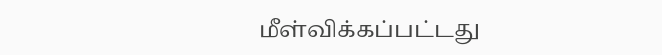மீள்விக்கப்பட்டது